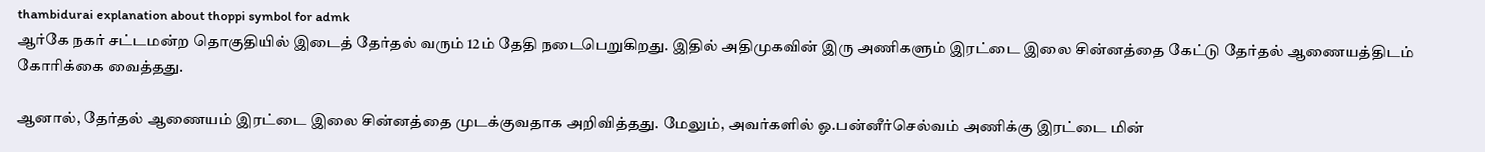thambidurai explanation about thoppi symbol for admk
ஆர்கே நகர் சட்டமன்ற தொகுதியில் இடைத் தேர்தல் வரும் 12ம் தேதி நடைபெறுகிறது. இதில் அதிமுகவின் இரு அணிகளும் இரட்டை இலை சின்னத்தை கேட்டு தேர்தல் ஆணையத்திடம் கோரிக்கை வைத்தது.

ஆனால், தேர்தல் ஆணையம் இரட்டை இலை சின்னத்தை முடக்குவதாக அறிவித்தது. மேலும், அவர்களில் ஓ.பன்னீர்செல்வம் அணிக்கு இரட்டை மின்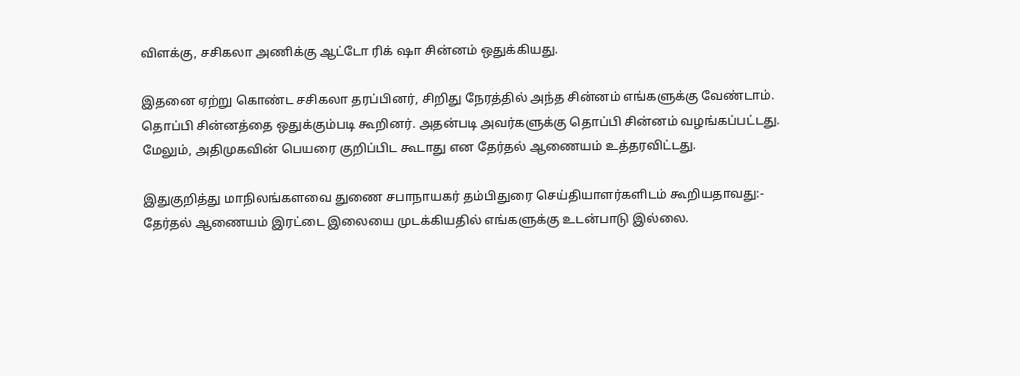விளக்கு, சசிகலா அணிக்கு ஆட்டோ ரிக் ஷா சின்னம் ஒதுக்கியது.

இதனை ஏற்று கொண்ட சசிகலா தரப்பினர், சிறிது நேரத்தில் அந்த சின்னம் எங்களுக்கு வேண்டாம். தொப்பி சின்னத்தை ஒதுக்கும்படி கூறினர். அதன்படி அவர்களுக்கு தொப்பி சின்னம் வழங்கப்பட்டது. மேலும், அதிமுகவின் பெயரை குறிப்பிட கூடாது என தேர்தல் ஆணையம் உத்தரவிட்டது.

இதுகுறித்து மாநிலங்களவை துணை சபாநாயகர் தம்பிதுரை செய்தியாளர்களிடம் கூறியதாவது:-
தேர்தல் ஆணையம் இரட்டை இலையை முடக்கியதில் எங்களுக்கு உடன்பாடு இல்லை.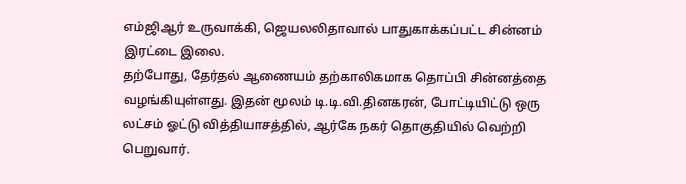எம்ஜிஆர் உருவாக்கி, ஜெயலலிதாவால் பாதுகாக்கப்பட்ட சின்னம் இரட்டை இலை.
தற்போது, தேர்தல் ஆணையம் தற்காலிகமாக தொப்பி சின்னத்தை வழங்கியுள்ளது. இதன் மூலம் டி.டி.வி.தினகரன், போட்டியிட்டு ஒரு லட்சம் ஓட்டு வித்தியாசத்தில், ஆர்கே நகர் தொகுதியில் வெற்றி பெறுவார்.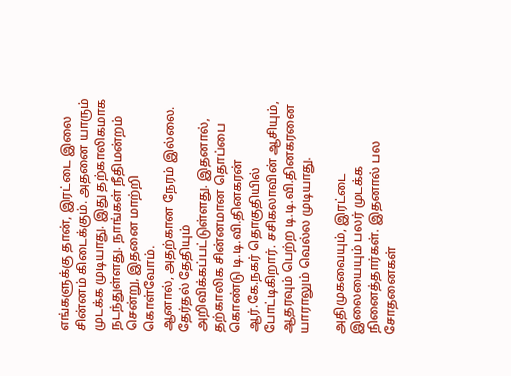எங்களுக்கு தான், இரட்டை இலை சின்னம் கிடைக்கும். அதனை யாரும் முடக்க முடியாது. இது தற்காலிகமாக நடந்துள்ளது. நாங்கள் நீதிமன்றம் சென்று, இதனை மாற்றி கொள்வோம்.
ஆனால், அதற்கான நேரம் இல்லை. தேர்தல் தேதியும் அறிவிக்கப்பட்டுள்ளது. இதனால், தற்காலிக சின்னமான தொப்பை கொண்டு டி.டி.வி.தினகரன் ஆர்.கே.நகர் தொகுதியில் போட்டிகிறார். சசிகலாவின் ஆசியும், ஆதரவும் பெற்ற டி.டி.வி.தினகரனை யாராலும் வெல்ல முடியாது.

அதிமுகவையும், இரட்டை இலையையும் பலர் முடக்க நினைத்தார்கள். இதனால் பல சோதனைகள்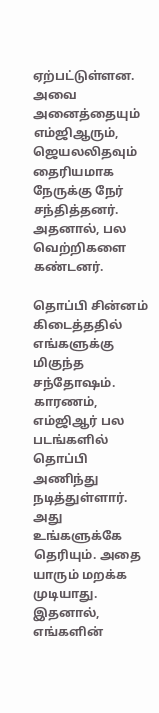ஏற்பட்டுள்ளன. அவை அனைத்தையும் எம்ஜிஆரும், ஜெயலலிதவும் தைரியமாக நேருக்கு நேர் சந்தித்தனர். அதனால், பல வெற்றிகளை கண்டனர்.

தொப்பி சின்னம் கிடைத்ததில் எங்களுக்கு மிகுந்த சந்தோஷம். காரணம், எம்ஜிஆர் பல படங்களில் தொப்பி அணிந்து நடித்துள்ளார். அது உங்களுக்கே தெரியும். அதை யாரும் மறக்க முடியாது. இதனால், எங்களின்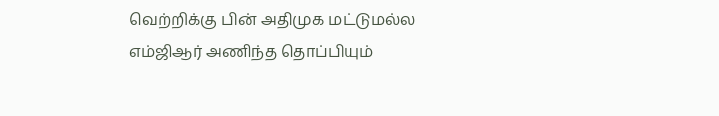வெற்றிக்கு பின் அதிமுக மட்டுமல்ல எம்ஜிஆர் அணிந்த தொப்பியும்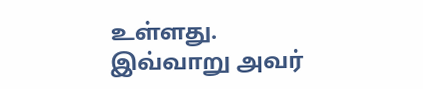உள்ளது.
இவ்வாறு அவர்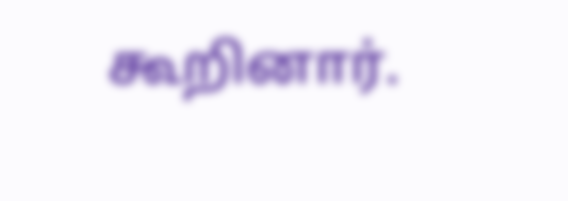கூறினார்.